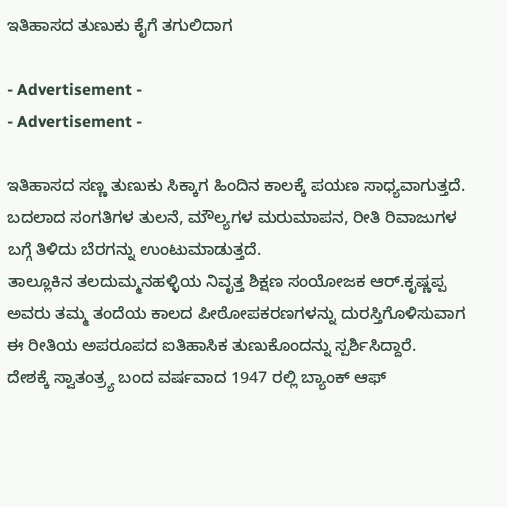ಇತಿಹಾಸದ ತುಣುಕು ಕೈಗೆ ತಗುಲಿದಾಗ

- Advertisement -
- Advertisement -

ಇತಿಹಾಸದ ಸಣ್ಣ ತುಣುಕು ಸಿಕ್ಕಾಗ ಹಿಂದಿನ ಕಾಲಕ್ಕೆ ಪಯಣ ಸಾಧ್ಯವಾಗುತ್ತದೆ. ಬದಲಾದ ಸಂಗತಿಗಳ ತುಲನೆ, ಮೌಲ್ಯಗಳ ಮರುಮಾಪನ, ರೀತಿ ರಿವಾಜುಗಳ ಬಗ್ಗೆ ತಿಳಿದು ಬೆರಗನ್ನು ಉಂಟುಮಾಡುತ್ತದೆ.
ತಾಲ್ಲೂಕಿನ ತಲದುಮ್ಮನಹಳ್ಳಿಯ ನಿವೃತ್ತ ಶಿಕ್ಷಣ ಸಂಯೋಜಕ ಆರ್.ಕೃಷ್ಣಪ್ಪ ಅವರು ತಮ್ಮ ತಂದೆಯ ಕಾಲದ ಪೀಠೋಪಕರಣಗಳನ್ನು ದುರಸ್ತಿಗೊಳಿಸುವಾಗ ಈ ರೀತಿಯ ಅಪರೂಪದ ಐತಿಹಾಸಿಕ ತುಣುಕೊಂದನ್ನು ಸ್ಪರ್ಶಿಸಿದ್ದಾರೆ.
ದೇಶಕ್ಕೆ ಸ್ವಾತಂತ್ರ್ಯ ಬಂದ ವರ್ಷವಾದ 1947 ರಲ್ಲಿ ಬ್ಯಾಂಕ್ ಆಫ್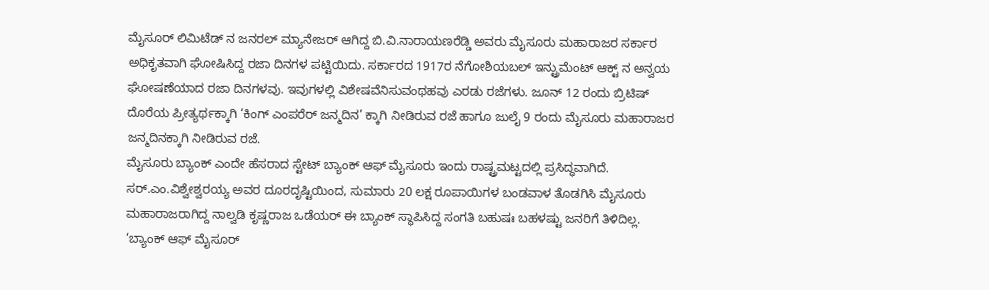ಮೈಸೂರ್ ಲಿಮಿಟೆಡ್ ನ ಜನರಲ್ ಮ್ಯಾನೇಜರ್ ಆಗಿದ್ದ ಬಿ.ವಿ.ನಾರಾಯಣರೆಡ್ಡಿ ಅವರು ಮೈಸೂರು ಮಹಾರಾಜರ ಸರ್ಕಾರ ಅಧಿಕೃತವಾಗಿ ಘೋಷಿಸಿದ್ದ ರಜಾ ದಿನಗಳ ಪಟ್ಟಿಯಿದು. ಸರ್ಕಾರದ 1917ರ ನೆಗೋಶಿಯಬಲ್ ಇನ್ಟ್ರುಮೆಂಟ್ ಆಕ್ಟ್ ನ ಅನ್ವಯ ಘೋಷಣೆಯಾದ ರಜಾ ದಿನಗಳವು. ಇವುಗಳಲ್ಲಿ ವಿಶೇಷವೆನಿಸುವಂಥಹವು ಎರಡು ರಜೆಗಳು. ಜೂನ್ 12 ರಂದು ಬ್ರಿಟಿಷ್ ದೊರೆಯ ಪ್ರೀತ್ಯರ್ಥಕ್ಕಾಗಿ ‘ಕಿಂಗ್ ಎಂಪರೆರ್ ಜನ್ಮದಿನ’ ಕ್ಕಾಗಿ ನೀಡಿರುವ ರಜೆ ಹಾಗೂ ಜುಲೈ 9 ರಂದು ಮೈಸೂರು ಮಹಾರಾಜರ ಜನ್ಮದಿನಕ್ಕಾಗಿ ನೀಡಿರುವ ರಜೆ.
ಮೈಸೂರು ಬ್ಯಾಂಕ್ ಎಂದೇ ಹೆಸರಾದ ಸ್ಟೇಟ್ ಬ್ಯಾಂಕ್ ಆಫ್ ಮೈಸೂರು ಇಂದು ರಾಷ್ಟ್ರಮಟ್ಟದಲ್ಲಿ ಪ್ರಸಿದ್ಧವಾಗಿದೆ. ಸರ್.ಎಂ.ವಿಶ್ವೇಶ್ವರಯ್ಯ ಅವರ ದೂರದೃಷ್ಟಿಯಿಂದ, ಸುಮಾರು 20 ಲಕ್ಷ ರೂಪಾಯಿಗಳ ಬಂಡವಾಳ ತೊಡಗಿಸಿ ಮೈಸೂರು ಮಹಾರಾಜರಾಗಿದ್ದ ನಾಲ್ವಡಿ ಕೃಷ್ಣರಾಜ ಒಡೆಯರ್ ಈ ಬ್ಯಾಂಕ್ ಸ್ಥಾಪಿಸಿದ್ದ ಸಂಗತಿ ಬಹುಷಃ ಬಹಳಷ್ಟು ಜನರಿಗೆ ತಿಳಿದಿಲ್ಲ. ‘ಬ್ಯಾಂಕ್ ಆಫ್ ಮೈಸೂರ್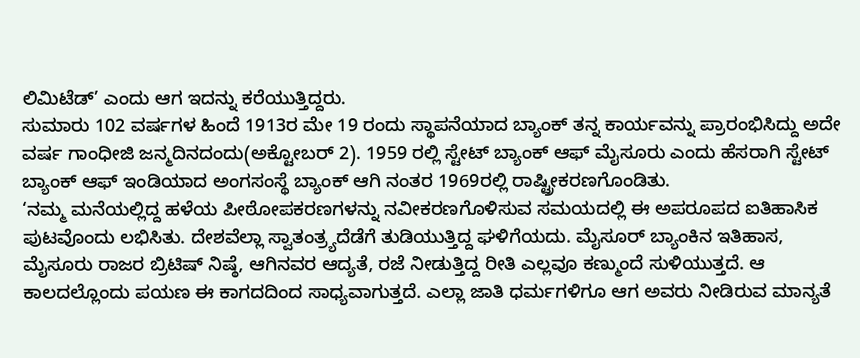ಲಿಮಿಟೆಡ್’ ಎಂದು ಆಗ ಇದನ್ನು ಕರೆಯುತ್ತಿದ್ದರು.
ಸುಮಾರು 102 ವರ್ಷಗಳ ಹಿಂದೆ 1913ರ ಮೇ 19 ರಂದು ಸ್ಥಾಪನೆಯಾದ ಬ್ಯಾಂಕ್ ತನ್ನ ಕಾರ್ಯವನ್ನು ಪ್ರಾರಂಭಿಸಿದ್ದು ಅದೇ ವರ್ಷ ಗಾಂಧೀಜಿ ಜನ್ಮದಿನದಂದು(ಅಕ್ಟೋಬರ್ 2). 1959 ರಲ್ಲಿ ಸ್ಟೇಟ್ ಬ್ಯಾಂಕ್ ಆಫ್ ಮೈಸೂರು ಎಂದು ಹೆಸರಾಗಿ ಸ್ಟೇಟ್ ಬ್ಯಾಂಕ್ ಆಫ್ ಇಂಡಿಯಾದ ಅಂಗಸಂಸ್ಥೆ ಬ್ಯಾಂಕ್ ಆಗಿ ನಂತರ 1969ರಲ್ಲಿ ರಾಷ್ಟ್ರೀಕರಣಗೊಂಡಿತು.
‘ನಮ್ಮ ಮನೆಯಲ್ಲಿದ್ದ ಹಳೆಯ ಪೀಠೋಪಕರಣಗಳನ್ನು ನವೀಕರಣಗೊಳಿಸುವ ಸಮಯದಲ್ಲಿ ಈ ಅಪರೂಪದ ಐತಿಹಾಸಿಕ ಪುಟವೊಂದು ಲಭಿಸಿತು. ದೇಶವೆಲ್ಲಾ ಸ್ವಾತಂತ್ರ್ಯದೆಡೆಗೆ ತುಡಿಯುತ್ತಿದ್ದ ಘಳಿಗೆಯದು. ಮೈಸೂರ್ ಬ್ಯಾಂಕಿನ ಇತಿಹಾಸ, ಮೈಸೂರು ರಾಜರ ಬ್ರಿಟಿಷ್ ನಿಷ್ಠೆ, ಆಗಿನವರ ಆದ್ಯತೆ, ರಜೆ ನೀಡುತ್ತಿದ್ದ ರೀತಿ ಎಲ್ಲವೂ ಕಣ್ಮುಂದೆ ಸುಳಿಯುತ್ತದೆ. ಆ ಕಾಲದಲ್ಲೊಂದು ಪಯಣ ಈ ಕಾಗದದಿಂದ ಸಾಧ್ಯವಾಗುತ್ತದೆ. ಎಲ್ಲಾ ಜಾತಿ ಧರ್ಮಗಳಿಗೂ ಆಗ ಅವರು ನೀಡಿರುವ ಮಾನ್ಯತೆ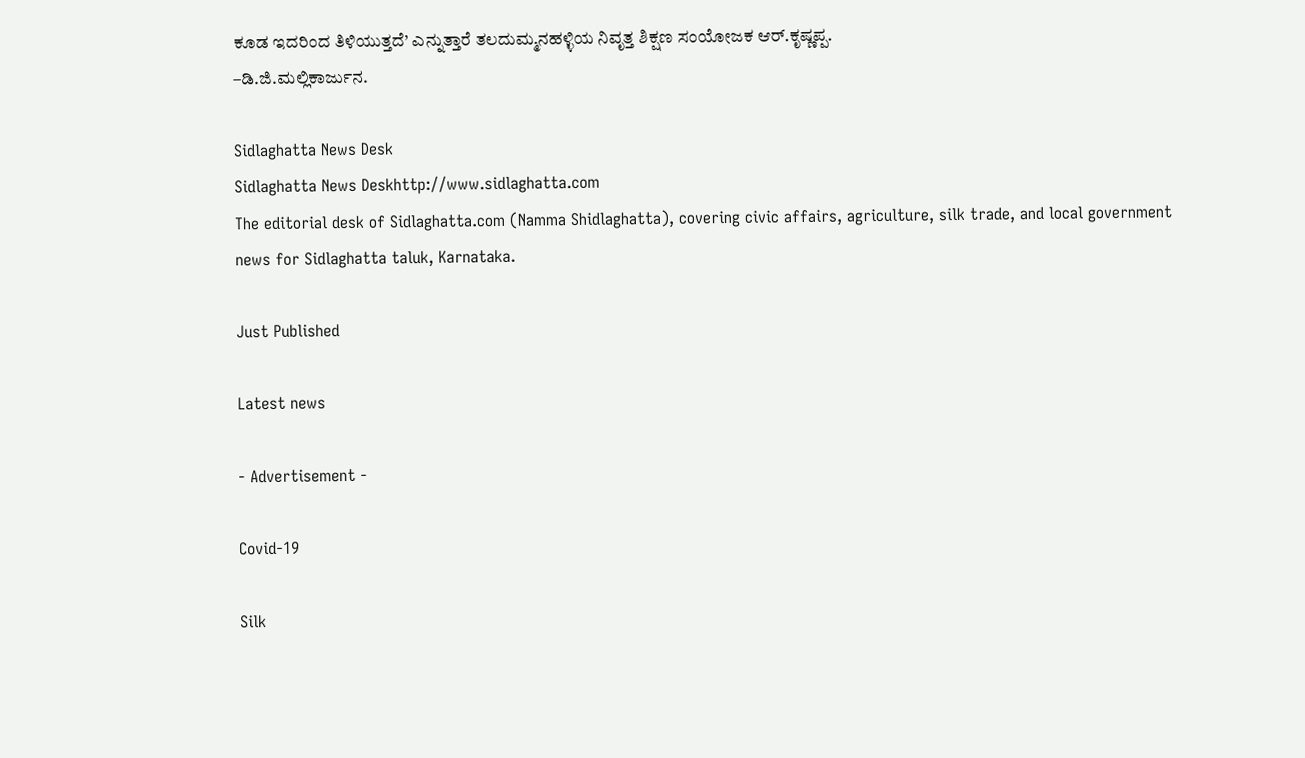ಕೂಡ ಇದರಿಂದ ತಿಳಿಯುತ್ತದೆ’ ಎನ್ನುತ್ತಾರೆ ತಲದುಮ್ಮನಹಳ್ಳಿಯ ನಿವೃತ್ತ ಶಿಕ್ಷಣ ಸಂಯೋಜಕ ಆರ್.ಕೃಷ್ಣಪ್ಪ.
–ಡಿ.ಜಿ.ಮಲ್ಲಿಕಾರ್ಜುನ.

Sidlaghatta News Desk
Sidlaghatta News Deskhttp://www.sidlaghatta.com
The editorial desk of Sidlaghatta.com (Namma Shidlaghatta), covering civic affairs, agriculture, silk trade, and local government news for Sidlaghatta taluk, Karnataka.

Just Published

Latest news

- Advertisement -

Covid-19

Silk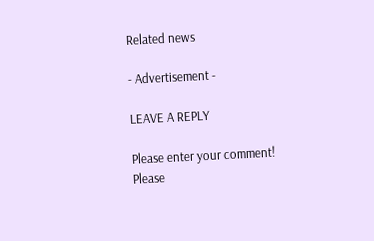Related news

- Advertisement -

LEAVE A REPLY

Please enter your comment!
Please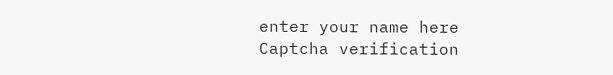enter your name here
Captcha verification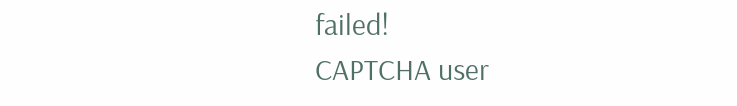failed!
CAPTCHA user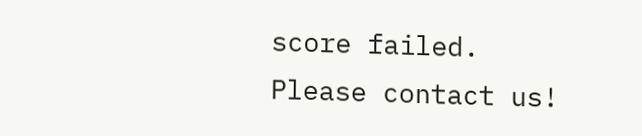score failed. Please contact us!